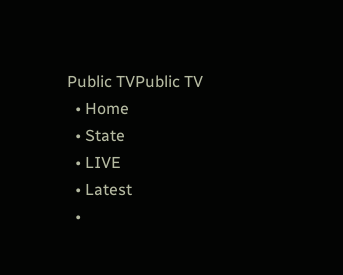Public TVPublic TV
  • Home
  • State
  • LIVE
  • Latest
  •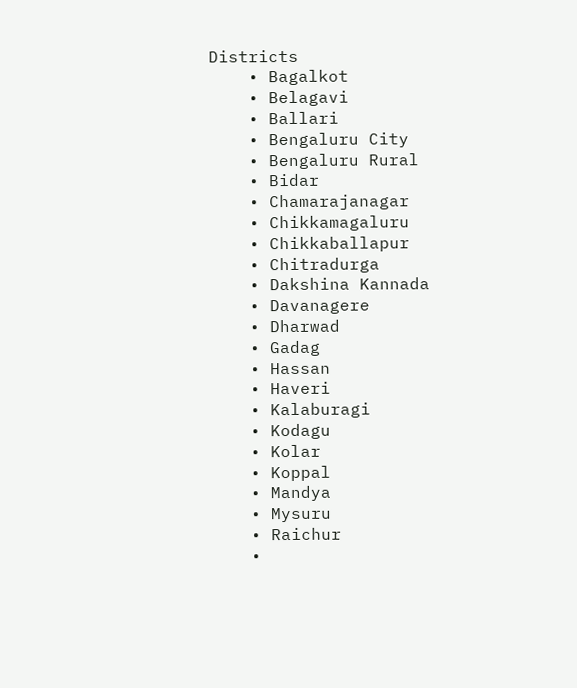Districts
    • Bagalkot
    • Belagavi
    • Ballari
    • Bengaluru City
    • Bengaluru Rural
    • Bidar
    • Chamarajanagar
    • Chikkamagaluru
    • Chikkaballapur
    • Chitradurga
    • Dakshina Kannada
    • Davanagere
    • Dharwad
    • Gadag
    • Hassan
    • Haveri
    • Kalaburagi
    • Kodagu
    • Kolar
    • Koppal
    • Mandya
    • Mysuru
    • Raichur
    •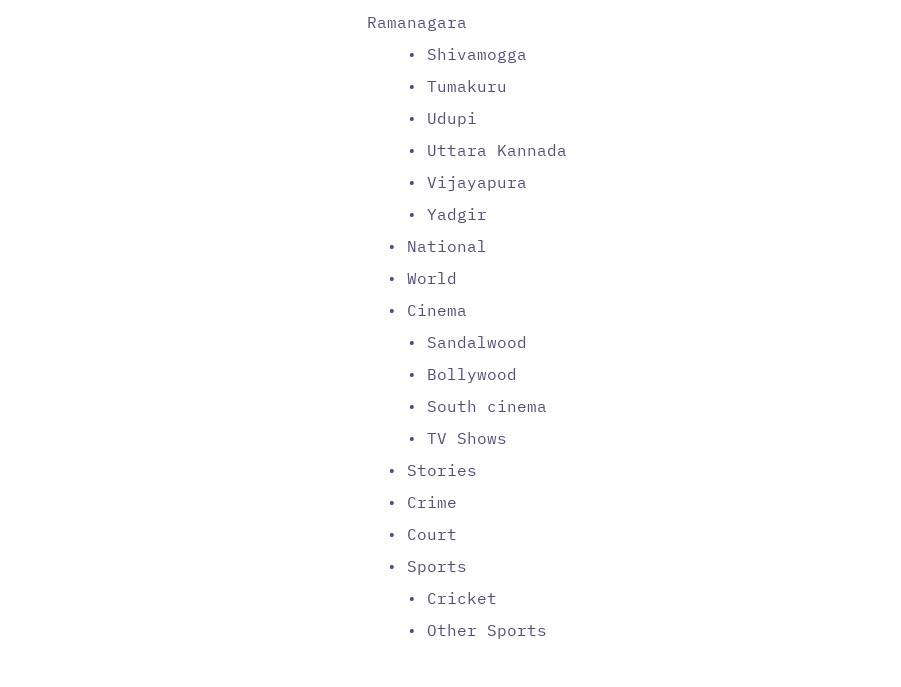Ramanagara
    • Shivamogga
    • Tumakuru
    • Udupi
    • Uttara Kannada
    • Vijayapura
    • Yadgir
  • National
  • World
  • Cinema
    • Sandalwood
    • Bollywood
    • South cinema
    • TV Shows
  • Stories
  • Crime
  • Court
  • Sports
    • Cricket
    • Other Sports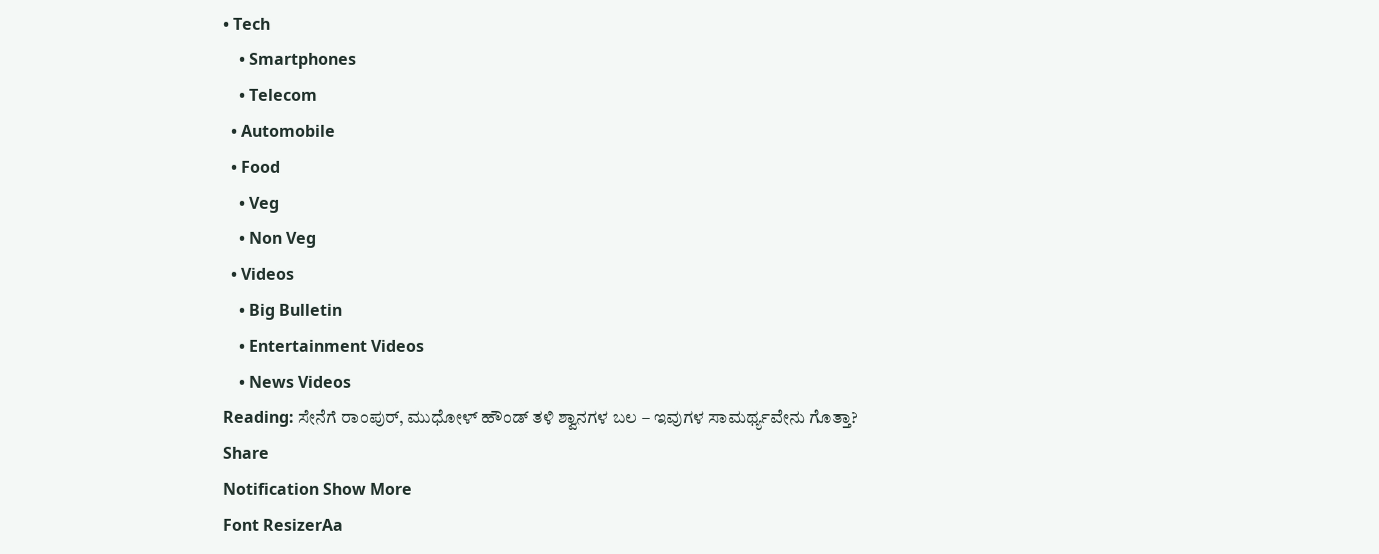• Tech
    • Smartphones
    • Telecom
  • Automobile
  • Food
    • Veg
    • Non Veg
  • Videos
    • Big Bulletin
    • Entertainment Videos
    • News Videos
Reading: ಸೇನೆಗೆ ರಾಂಪುರ್, ಮುಧೋಳ್ ಹೌಂಡ್ ತಳಿ ಶ್ವಾನಗಳ ಬಲ – ಇವುಗಳ ಸಾಮರ್ಥ್ಯವೇನು ಗೊತ್ತಾ?
Share
Notification Show More
Font ResizerAa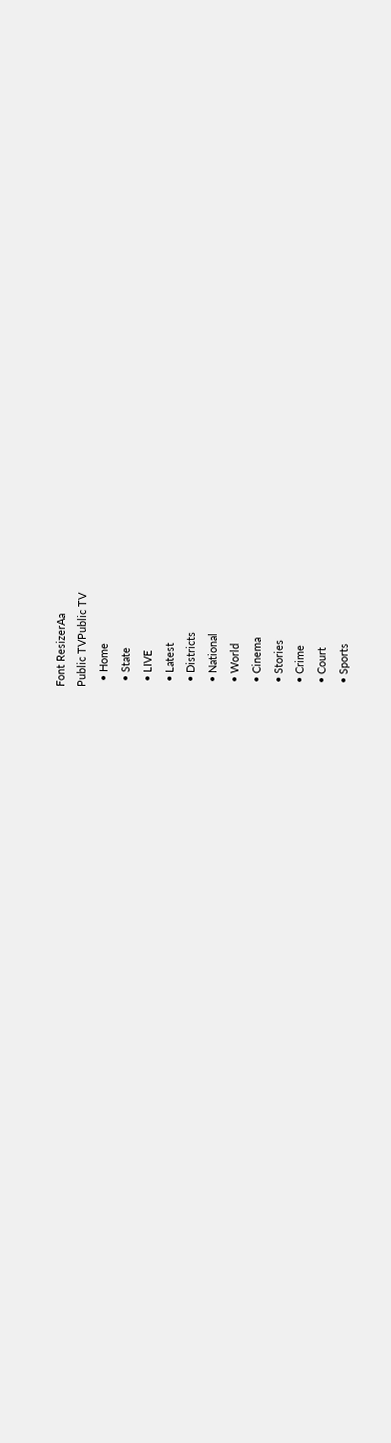Font ResizerAa
Public TVPublic TV
  • Home
  • State
  • LIVE
  • Latest
  • Districts
  • National
  • World
  • Cinema
  • Stories
  • Crime
  • Court
  • Sports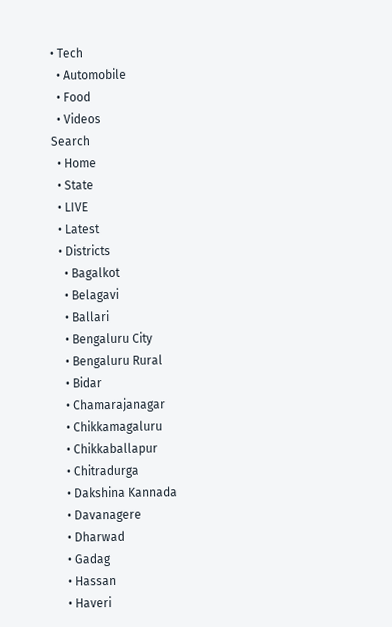• Tech
  • Automobile
  • Food
  • Videos
Search
  • Home
  • State
  • LIVE
  • Latest
  • Districts
    • Bagalkot
    • Belagavi
    • Ballari
    • Bengaluru City
    • Bengaluru Rural
    • Bidar
    • Chamarajanagar
    • Chikkamagaluru
    • Chikkaballapur
    • Chitradurga
    • Dakshina Kannada
    • Davanagere
    • Dharwad
    • Gadag
    • Hassan
    • Haveri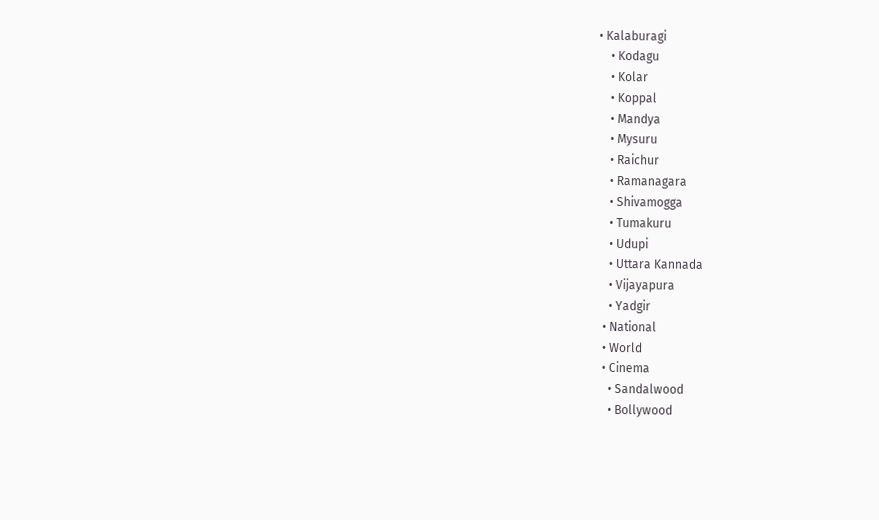• Kalaburagi
    • Kodagu
    • Kolar
    • Koppal
    • Mandya
    • Mysuru
    • Raichur
    • Ramanagara
    • Shivamogga
    • Tumakuru
    • Udupi
    • Uttara Kannada
    • Vijayapura
    • Yadgir
  • National
  • World
  • Cinema
    • Sandalwood
    • Bollywood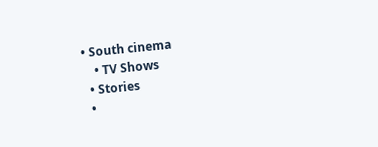• South cinema
    • TV Shows
  • Stories
  •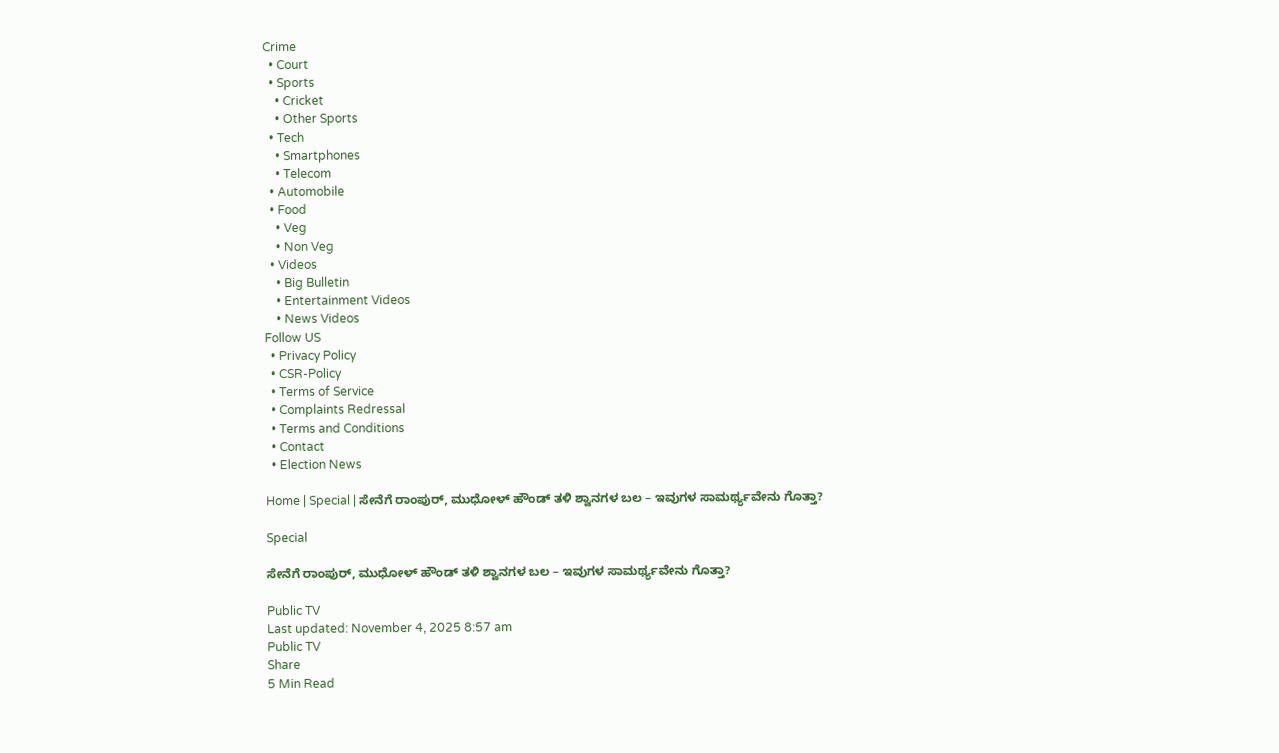Crime
  • Court
  • Sports
    • Cricket
    • Other Sports
  • Tech
    • Smartphones
    • Telecom
  • Automobile
  • Food
    • Veg
    • Non Veg
  • Videos
    • Big Bulletin
    • Entertainment Videos
    • News Videos
Follow US
  • Privacy Policy
  • CSR-Policy
  • Terms of Service
  • Complaints Redressal
  • Terms and Conditions
  • Contact
  • Election News

Home | Special | ಸೇನೆಗೆ ರಾಂಪುರ್, ಮುಧೋಳ್ ಹೌಂಡ್ ತಳಿ ಶ್ವಾನಗಳ ಬಲ – ಇವುಗಳ ಸಾಮರ್ಥ್ಯವೇನು ಗೊತ್ತಾ?

Special

ಸೇನೆಗೆ ರಾಂಪುರ್, ಮುಧೋಳ್ ಹೌಂಡ್ ತಳಿ ಶ್ವಾನಗಳ ಬಲ – ಇವುಗಳ ಸಾಮರ್ಥ್ಯವೇನು ಗೊತ್ತಾ?

Public TV
Last updated: November 4, 2025 8:57 am
Public TV
Share
5 Min Read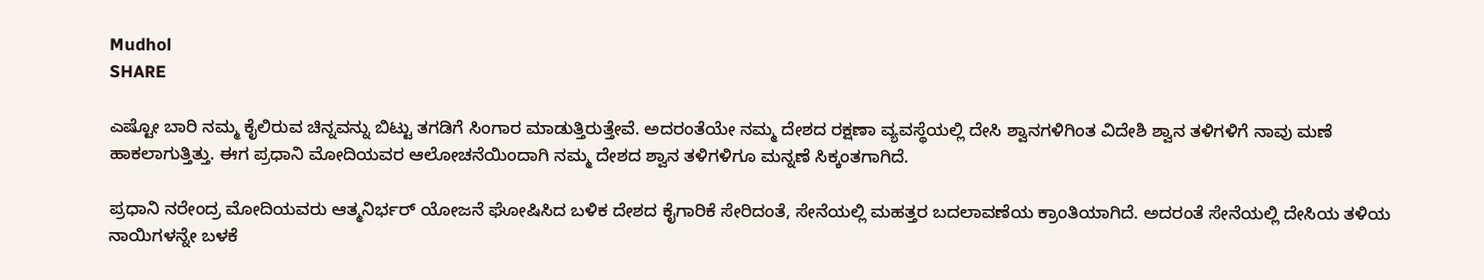Mudhol
SHARE

ಎಷ್ಟೋ ಬಾರಿ ನಮ್ಮ ಕೈಲಿರುವ ಚಿನ್ನವನ್ನು ಬಿಟ್ಟು ತಗಡಿಗೆ ಸಿಂಗಾರ ಮಾಡುತ್ತಿರುತ್ತೇವೆ. ಅದರಂತೆಯೇ ನಮ್ಮ ದೇಶದ ರಕ್ಷಣಾ ವ್ಯವಸ್ಥೆಯಲ್ಲಿ ದೇಸಿ ಶ್ವಾನಗಳಿಗಿಂತ ವಿದೇಶಿ ಶ್ವಾನ ತಳಿಗಳಿಗೆ ನಾವು ಮಣೆ ಹಾಕಲಾಗುತ್ತಿತ್ತು. ಈಗ ಪ್ರಧಾನಿ ಮೋದಿಯವರ ಆಲೋಚನೆಯಿಂದಾಗಿ ನಮ್ಮ ದೇಶದ ಶ್ವಾನ ತಳಿಗಳಿಗೂ ಮನ್ನಣೆ ಸಿಕ್ಕಂತಗಾಗಿದೆ.

ಪ್ರಧಾನಿ ನರೇಂದ್ರ ಮೋದಿಯವರು ಆತ್ಮನಿರ್ಭರ್‌ ಯೋಜನೆ ಘೋಷಿಸಿದ ಬಳಿಕ ದೇಶದ ಕೈಗಾರಿಕೆ ಸೇರಿದಂತೆ, ಸೇನೆಯಲ್ಲಿ ಮಹತ್ತರ ಬದಲಾವಣೆಯ ಕ್ರಾಂತಿಯಾಗಿದೆ. ಅದರಂತೆ ಸೇನೆಯಲ್ಲಿ ದೇಸಿಯ ತಳಿಯ ನಾಯಿಗಳನ್ನೇ ಬಳಕೆ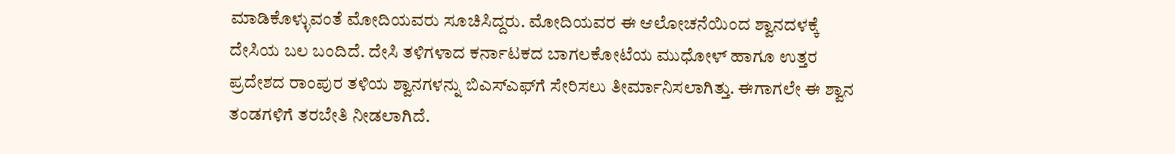ಮಾಡಿಕೊಳ್ಳುವಂತೆ ಮೋದಿಯವರು ಸೂಚಿಸಿದ್ದರು. ಮೋದಿಯವರ ಈ ಆಲೋಚನೆಯಿಂದ ಶ್ವಾನದಳಕ್ಕೆ ದೇಸಿಯ ಬಲ ಬಂದಿದೆ. ದೇಸಿ ತಳಿಗಳಾದ ಕರ್ನಾಟಕದ ಬಾಗಲಕೋಟೆಯ ಮುಧೋಳ್‌ ಹಾಗೂ ಉತ್ತರ ಪ್ರದೇಶದ ರಾಂಪುರ ತಳಿಯ ಶ್ವಾನಗಳನ್ನು ಬಿಎಸ್‌ಎಫ್‌ಗೆ ಸೇರಿಸಲು ತೀರ್ಮಾನಿಸಲಾಗಿತ್ತು. ಈಗಾಗಲೇ ಈ ಶ್ವಾನ ತಂಡಗಳಿಗೆ ತರಬೇತಿ ನೀಡಲಾಗಿದೆ.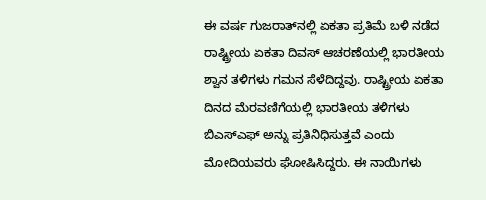ಈ ವರ್ಷ ಗುಜರಾತ್‌ನಲ್ಲಿ ಏಕತಾ ಪ್ರತಿಮೆ ಬಳಿ ನಡೆದ ರಾಷ್ಟ್ರೀಯ ಏಕತಾ ದಿವಸ್ ಆಚರಣೆಯಲ್ಲಿ ಭಾರತೀಯ ಶ್ವಾನ ತಳಿಗಳು ಗಮನ ಸೆಳೆದಿದ್ದವು. ರಾಷ್ಟ್ರೀಯ ಏಕತಾ ದಿನದ ಮೆರವಣಿಗೆಯಲ್ಲಿ ಭಾರತೀಯ ತಳಿಗಳು ಬಿಎಸ್‌ಎಫ್ ಅನ್ನು ಪ್ರತಿನಿಧಿಸುತ್ತವೆ ಎಂದು ಮೋದಿಯವರು ಘೋಷಿಸಿದ್ದರು. ಈ ನಾಯಿಗಳು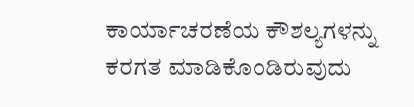ಕಾರ್ಯಾಚರಣೆಯ ಕೌಶಲ್ಯಗಳನ್ನು ಕರಗತ ಮಾಡಿಕೊಂಡಿರುವುದು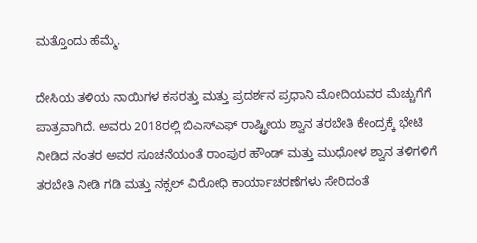ಮತ್ತೊಂದು ಹೆಮ್ಮೆ.

ದೇಸಿಯ ತಳಿಯ ನಾಯಿಗಳ ಕಸರತ್ತು ಮತ್ತು ಪ್ರದರ್ಶನ ಪ್ರಧಾನಿ ಮೋದಿಯವರ ಮೆಚ್ಚುಗೆಗೆ ಪಾತ್ರವಾಗಿದೆ. ಅವರು 2018ರಲ್ಲಿ ಬಿಎಸ್‌ಎಫ್ ರಾಷ್ಟ್ರೀಯ ಶ್ವಾನ ತರಬೇತಿ ಕೇಂದ್ರಕ್ಕೆ ಭೇಟಿ ನೀಡಿದ ನಂತರ ಅವರ ಸೂಚನೆಯಂತೆ ರಾಂಪುರ ಹೌಂಡ್ ಮತ್ತು ಮುಧೋಳ ಶ್ವಾನ ತಳಿಗಳಿಗೆ ತರಬೇತಿ ನೀಡಿ ಗಡಿ ಮತ್ತು ನಕ್ಸಲ್ ವಿರೋಧಿ ಕಾರ್ಯಾಚರಣೆಗಳು ಸೇರಿದಂತೆ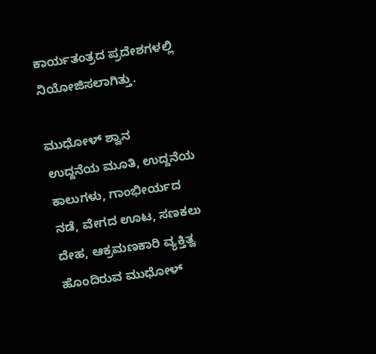ಕಾರ್ಯತಂತ್ರದ ಪ್ರದೇಶಗಳಲ್ಲಿ ನಿಯೋಜಿಸಲಾಗಿತ್ತು.

ಮುಧೋಳ್‌ ಶ್ವಾನ
ಉದ್ದನೆಯ ಮೂತಿ, ಉದ್ದನೆಯ ಕಾಲುಗಳು, ಗಾಂಭೀರ್ಯದ ನಡೆ, ವೇಗದ ಊಟ, ಸಣಕಲು ದೇಹ, ಆಕ್ರಮಣಕಾರಿ ವ್ಯಕ್ತಿತ್ವ ಹೊಂದಿರುವ ಮುಧೋಳ್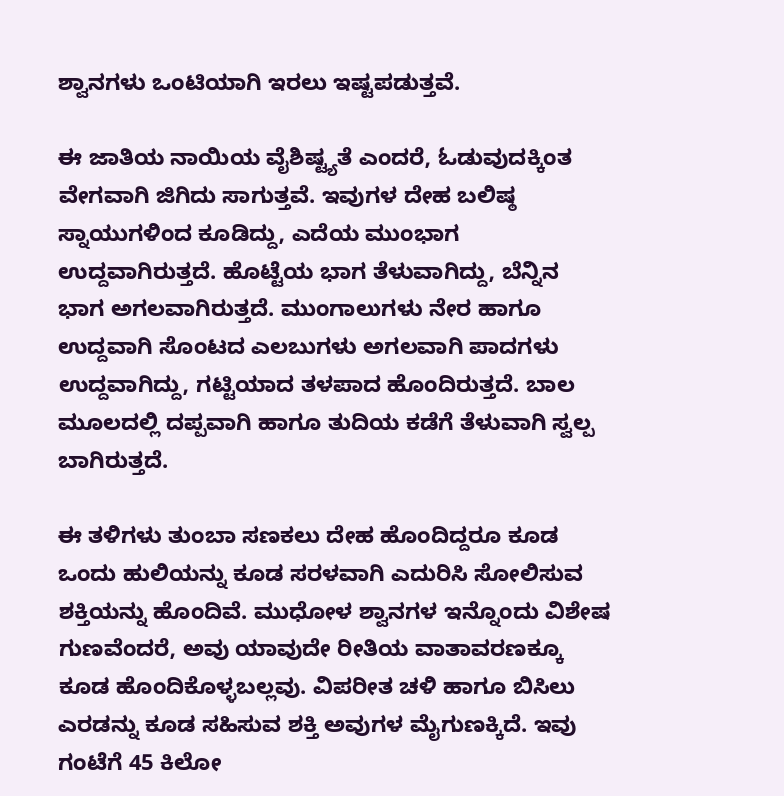ಶ್ವಾನಗಳು ಒಂಟಿಯಾಗಿ ಇರಲು ಇಷ್ಟಪಡುತ್ತವೆ.

ಈ ಜಾತಿಯ ನಾಯಿಯ ವೈಶಿಷ್ಟ್ಯತೆ ಎಂದರೆ, ಓಡುವುದಕ್ಕಿಂತ ವೇಗವಾಗಿ ಜಿಗಿದು ಸಾಗುತ್ತವೆ. ಇವುಗಳ ದೇಹ ಬಲಿಷ್ಠ ಸ್ನಾಯುಗಳಿಂದ ಕೂಡಿದ್ದು, ಎದೆಯ ಮುಂಭಾಗ ಉದ್ದವಾಗಿರುತ್ತದೆ. ಹೊಟ್ಟೆಯ ಭಾಗ ತೆಳುವಾಗಿದ್ದು, ಬೆನ್ನಿನ ಭಾಗ ಅಗಲವಾಗಿರುತ್ತದೆ. ಮುಂಗಾಲುಗಳು ನೇರ ಹಾಗೂ ಉದ್ದವಾಗಿ ಸೊಂಟದ ಎಲಬುಗಳು ಅಗಲವಾಗಿ ಪಾದಗಳು ಉದ್ದವಾಗಿದ್ದು, ಗಟ್ಟಿಯಾದ ತಳಪಾದ ಹೊಂದಿರುತ್ತದೆ. ಬಾಲ ಮೂಲದಲ್ಲಿ ದಪ್ಪವಾಗಿ ಹಾಗೂ ತುದಿಯ ಕಡೆಗೆ ತೆಳುವಾಗಿ ಸ್ವಲ್ಪ ಬಾಗಿರುತ್ತದೆ.

ಈ ತಳಿಗಳು ತುಂಬಾ ಸಣಕಲು ದೇಹ ಹೊಂದಿದ್ದರೂ ಕೂಡ ಒಂದು ಹುಲಿಯನ್ನು ಕೂಡ ಸರಳವಾಗಿ ಎದುರಿಸಿ ಸೋಲಿಸುವ ಶಕ್ತಿಯನ್ನು ಹೊಂದಿವೆ. ಮುಧೋಳ ಶ್ವಾನಗಳ ಇನ್ನೊಂದು ವಿಶೇಷ ಗುಣವೆಂದರೆ, ಅವು ಯಾವುದೇ ರೀತಿಯ ವಾತಾವರಣಕ್ಕೂ ಕೂಡ ಹೊಂದಿಕೊಳ್ಳಬಲ್ಲವು. ವಿಪರೀತ ಚಳಿ ಹಾಗೂ ಬಿಸಿಲು ಎರಡನ್ನು ಕೂಡ ಸಹಿಸುವ ಶಕ್ತಿ ಅವುಗಳ ಮೈಗುಣಕ್ಕಿದೆ. ಇವು ಗಂಟೆಗೆ 45 ಕಿಲೋ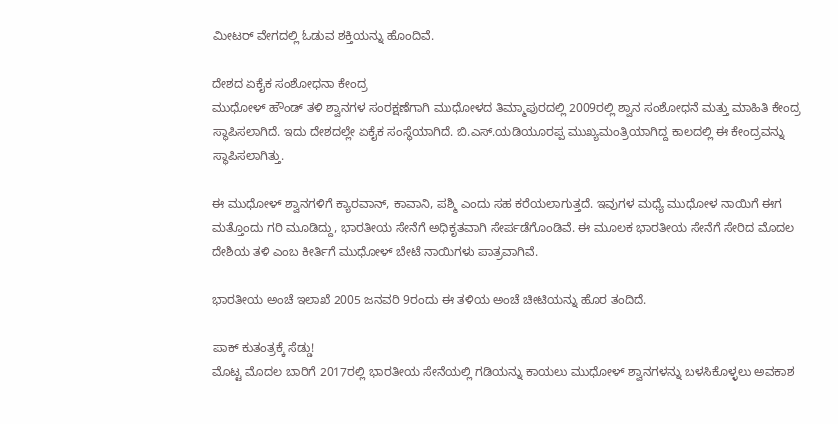ಮೀಟರ್ ವೇಗದಲ್ಲಿ ಓಡುವ ಶಕ್ತಿಯನ್ನು ಹೊಂದಿವೆ.

ದೇಶದ ಏಕೈಕ ಸಂಶೋಧನಾ ಕೇಂದ್ರ
ಮುಧೋಳ್ ಹೌಂಡ್ ತಳಿ ಶ್ವಾನಗಳ ಸಂರಕ್ಷಣೆಗಾಗಿ ಮುಧೋಳದ ತಿಮ್ಮಾಪುರದಲ್ಲಿ 2009ರಲ್ಲಿ ಶ್ವಾನ ಸಂಶೋಧನೆ ಮತ್ತು ಮಾಹಿತಿ ಕೇಂದ್ರ ಸ್ಥಾಪಿಸಲಾಗಿದೆ. ಇದು ದೇಶದಲ್ಲೇ ಏಕೈಕ ಸಂಸ್ಥೆಯಾಗಿದೆ. ಬಿ.ಎಸ್.ಯಡಿಯೂರಪ್ಪ ಮುಖ್ಯಮಂತ್ರಿಯಾಗಿದ್ದ ಕಾಲದಲ್ಲಿ ಈ ಕೇಂದ್ರವನ್ನು ಸ್ಥಾಪಿಸಲಾಗಿತ್ತು.

ಈ ಮುಧೋಳ್ ಶ್ವಾನಗಳಿಗೆ ಕ್ಯಾರವಾನ್, ಕಾವಾನಿ, ಪಶ್ಮಿ ಎಂದು ಸಹ ಕರೆಯಲಾಗುತ್ತದೆ. ಇವುಗಳ ಮಧ್ಯೆ ಮುಧೋಳ ನಾಯಿಗೆ ಈಗ ಮತ್ತೊಂದು ಗರಿ ಮೂಡಿದ್ದು, ಭಾರತೀಯ ಸೇನೆಗೆ ಅಧಿಕೃತವಾಗಿ ಸೇರ್ಪಡೆಗೊಂಡಿವೆ. ಈ ಮೂಲಕ ಭಾರತೀಯ ಸೇನೆಗೆ ಸೇರಿದ ಮೊದಲ ದೇಶಿಯ ತಳಿ ಎಂಬ ಕೀರ್ತಿಗೆ ಮುಧೋಳ್ ಬೇಟೆ ನಾಯಿಗಳು ಪಾತ್ರವಾಗಿವೆ.

ಭಾರತೀಯ ಅಂಚೆ ಇಲಾಖೆ 2005 ಜನವರಿ 9ರಂದು ಈ ತಳಿಯ ಅಂಚೆ ಚೀಟಿಯನ್ನು ಹೊರ ತಂದಿದೆ.

ಪಾಕ್‌ ಕುತಂತ್ರಕ್ಕೆ ಸೆಡ್ಡು!
ಮೊಟ್ಟ ಮೊದಲ ಬಾರಿಗೆ 2017ರಲ್ಲಿ ಭಾರತೀಯ ಸೇನೆಯಲ್ಲಿ ಗಡಿಯನ್ನು ಕಾಯಲು ಮುಧೋಳ್‌ ಶ್ವಾನಗಳನ್ನು ಬಳಸಿಕೊಳ್ಳಲು ಅವಕಾಶ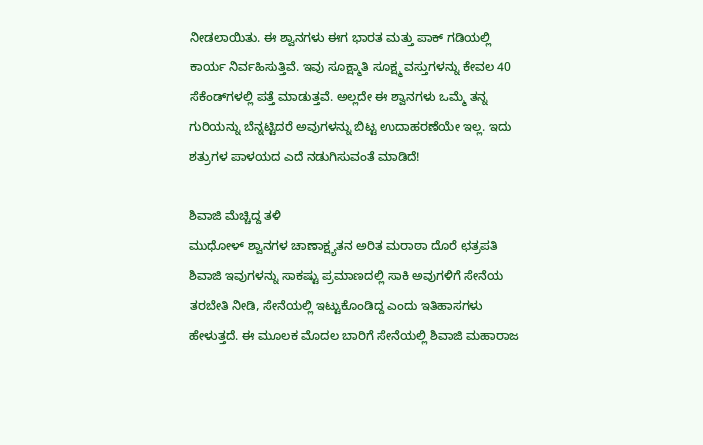ನೀಡಲಾಯಿತು. ಈ ಶ್ವಾನಗಳು ಈಗ ಭಾರತ ಮತ್ತು ಪಾಕ್ ಗಡಿಯಲ್ಲಿ ಕಾರ್ಯ ನಿರ್ವಹಿಸುತ್ತಿವೆ. ಇವು ಸೂಕ್ಷ್ಮಾತಿ ಸೂಕ್ಷ್ಮ ವಸ್ತುಗಳನ್ನು ಕೇವಲ 40 ಸೆಕೆಂಡ್‌ಗಳಲ್ಲಿ ಪತ್ತೆ ಮಾಡುತ್ತವೆ. ಅಲ್ಲದೇ ಈ ಶ್ವಾನಗಳು ಒಮ್ಮೆ ತನ್ನ ಗುರಿಯನ್ನು ಬೆನ್ನಟ್ಟಿದರೆ ಅವುಗಳನ್ನು ಬಿಟ್ಟ ಉದಾಹರಣೆಯೇ ಇಲ್ಲ. ಇದು ಶತ್ರುಗಳ ಪಾಳಯದ ಎದೆ ನಡುಗಿಸುವಂತೆ ಮಾಡಿದೆ!

ಶಿವಾಜಿ ಮೆಚ್ಚಿದ್ದ ತಳಿ
ಮುಧೋಳ್‌ ಶ್ವಾನಗಳ ಚಾಣಾಕ್ಷ್ಯತನ ಅರಿತ ಮರಾಠಾ ದೊರೆ ಛತ್ರಪತಿ ಶಿವಾಜಿ ಇವುಗಳನ್ನು ಸಾಕಷ್ಟು ಪ್ರಮಾಣದಲ್ಲಿ ಸಾಕಿ ಅವುಗಳಿಗೆ ಸೇನೆಯ ತರಬೇತಿ ನೀಡಿ, ಸೇನೆಯಲ್ಲಿ ಇಟ್ಟುಕೊಂಡಿದ್ದ ಎಂದು ಇತಿಹಾಸಗಳು ಹೇಳುತ್ತದೆ. ಈ ಮೂಲಕ ಮೊದಲ ಬಾರಿಗೆ ಸೇನೆಯಲ್ಲಿ ಶಿವಾಜಿ ಮಹಾರಾಜ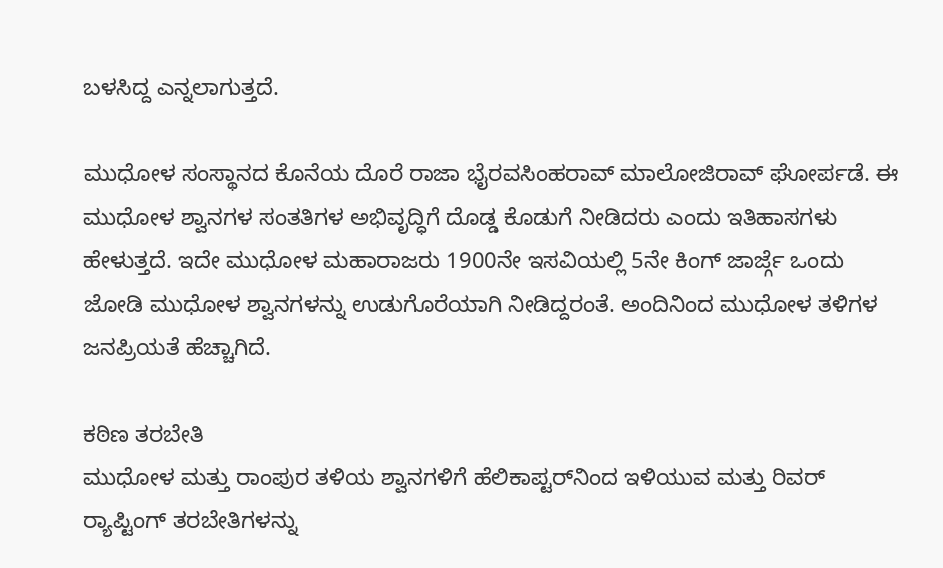ಬಳಸಿದ್ದ ಎನ್ನಲಾಗುತ್ತದೆ.

ಮುಧೋಳ ಸಂಸ್ಥಾನದ ಕೊನೆಯ ದೊರೆ ರಾಜಾ ಭೈರವಸಿಂಹರಾವ್ ಮಾಲೋಜಿರಾವ್ ಘೋರ್ಪಡೆ. ಈ ಮುಧೋಳ ಶ್ವಾನಗಳ ಸಂತತಿಗಳ ಅಭಿವೃದ್ಧಿಗೆ ದೊಡ್ಡ ಕೊಡುಗೆ ನೀಡಿದರು ಎಂದು ಇತಿಹಾಸಗಳು ಹೇಳುತ್ತದೆ. ಇದೇ ಮುಧೋಳ ಮಹಾರಾಜರು 1900ನೇ ಇಸವಿಯಲ್ಲಿ 5ನೇ ಕಿಂಗ್ ಜಾರ್ಜ್ಗೆ ಒಂದು ಜೋಡಿ ಮುಧೋಳ ಶ್ವಾನಗಳನ್ನು ಉಡುಗೊರೆಯಾಗಿ ನೀಡಿದ್ದರಂತೆ. ಅಂದಿನಿಂದ ಮುಧೋಳ ತಳಿಗಳ ಜನಪ್ರಿಯತೆ ಹೆಚ್ಚಾಗಿದೆ.

ಕಠಿಣ ತರಬೇತಿ
ಮುಧೋಳ ಮತ್ತು ರಾಂಪುರ ತಳಿಯ ಶ್ವಾನಗಳಿಗೆ ಹೆಲಿಕಾಪ್ಟರ್‌ನಿಂದ ಇಳಿಯುವ ಮತ್ತು ರಿವರ್‌ ರ್‍ಯಾಪ್ಟಿಂಗ್‌ ತರಬೇತಿಗಳನ್ನು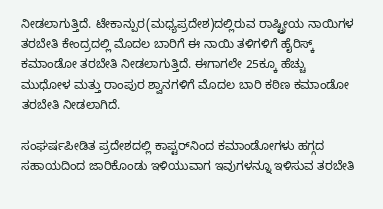ನೀಡಲಾಗುತ್ತಿದೆ. ಟೇಕಾನ್ಪುರ(ಮಧ್ಯಪ್ರದೇಶ)ದಲ್ಲಿರುವ ರಾಷ್ಟ್ರೀಯ ನಾಯಿಗಳ ತರಬೇತಿ ಕೇಂದ್ರದಲ್ಲಿ ಮೊದಲ ಬಾರಿಗೆ ಈ ನಾಯಿ ತಳಿಗಳಿಗೆ ಹೈರಿಸ್ಕ್‌ ಕಮಾಂಡೋ ತರಬೇತಿ ನೀಡಲಾಗುತ್ತಿದೆ. ಈಗಾಗಲೇ 25ಕ್ಕೂ ಹೆಚ್ಚು ಮುಧೋಳ ಮತ್ತು ರಾಂಪುರ ಶ್ವಾನಗಳಿಗೆ ಮೊದಲ ಬಾರಿ ಕಠಿಣ ಕಮಾಂಡೋ ತರಬೇತಿ ನೀಡಲಾಗಿದೆ.

ಸಂಘರ್ಷಪೀಡಿತ ಪ್ರದೇಶದಲ್ಲಿ ಕಾಪ್ಟರ್‌ನಿಂದ ಕಮಾಂಡೋಗಳು ಹಗ್ಗದ ಸಹಾಯದಿಂದ ಜಾರಿಕೊಂಡು ಇಳಿಯುವಾಗ ಇವುಗಳನ್ನೂ ಇಳಿಸುವ ತರಬೇತಿ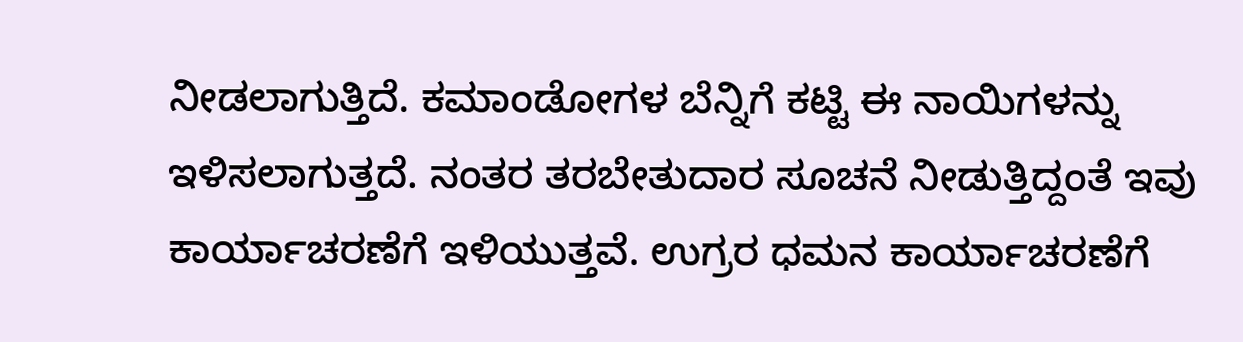ನೀಡಲಾಗುತ್ತಿದೆ. ಕಮಾಂಡೋಗಳ ಬೆನ್ನಿಗೆ ಕಟ್ಟಿ ಈ ನಾಯಿಗಳನ್ನು ಇಳಿಸಲಾಗುತ್ತದೆ. ನಂತರ ತರಬೇತುದಾರ ಸೂಚನೆ ನೀಡುತ್ತಿದ್ದಂತೆ ಇವು ಕಾರ್ಯಾಚರಣೆಗೆ ಇಳಿಯುತ್ತವೆ. ಉಗ್ರರ ಧಮನ ಕಾರ್ಯಾಚರಣೆಗೆ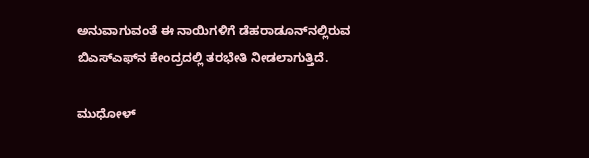ಅನುವಾಗುವಂತೆ ಈ ನಾಯಿಗಳಿಗೆ ಡೆಹರಾಡೂನ್‌ನಲ್ಲಿರುವ ಬಿಎಸ್‌ಎಫ್‌ನ ಕೇಂದ್ರದಲ್ಲಿ ತರಭೇತಿ ನೀಡಲಾಗುತ್ತಿದೆ.

ಮುಧೋಳ್‌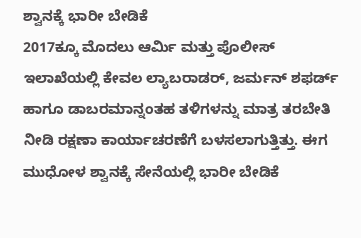ಶ್ವಾನಕ್ಕೆ ಭಾರೀ ಬೇಡಿಕೆ
2017ಕ್ಕೂ ಮೊದಲು ಆರ್ಮಿ ಮತ್ತು ಪೊಲೀಸ್ ಇಲಾಖೆಯಲ್ಲಿ ಕೇವಲ ಲ್ಯಾಬರಾಡರ್, ಜರ್ಮನ್ ಶಫರ್ಡ್ ಹಾಗೂ ಡಾಬರಮಾನ್ನಂತಹ ತಳಿಗಳನ್ನು ಮಾತ್ರ ತರಬೇತಿ ನೀಡಿ ರಕ್ಷಣಾ ಕಾರ್ಯಾಚರಣೆಗೆ ಬಳಸಲಾಗುತ್ತಿತ್ತು. ಈಗ ಮುಧೋಳ ಶ್ವಾನಕ್ಕೆ ಸೇನೆಯಲ್ಲಿ ಭಾರೀ ಬೇಡಿಕೆ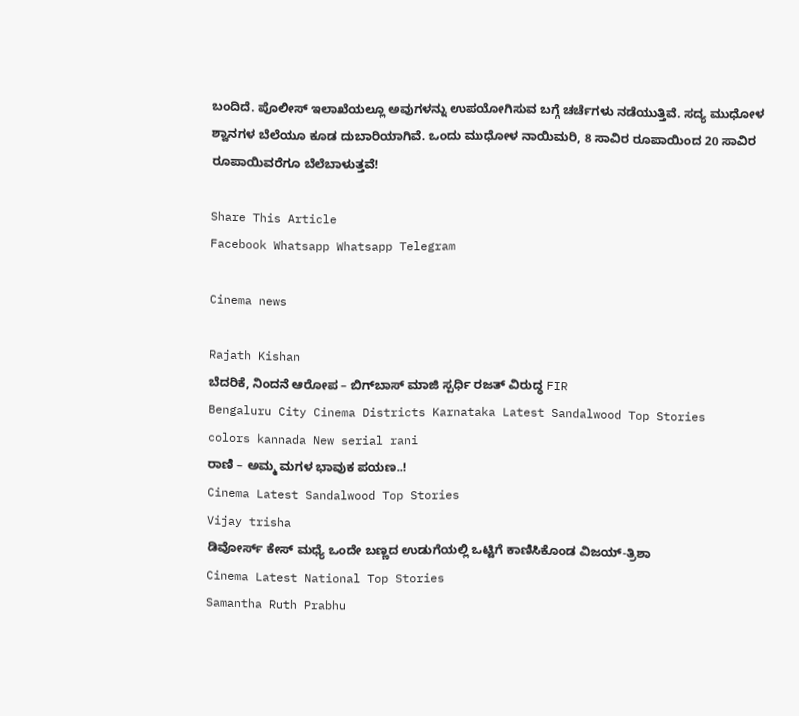ಬಂದಿದೆ. ಪೊಲೀಸ್ ಇಲಾಖೆಯಲ್ಲೂ ಅವುಗಳನ್ನು ಉಪಯೋಗಿಸುವ ಬಗ್ಗೆ ಚರ್ಚೆಗಳು ನಡೆಯುತ್ತಿವೆ. ಸದ್ಯ ಮುಧೋಳ ಶ್ವಾನಗಳ ಬೆಲೆಯೂ ಕೂಡ ದುಬಾರಿಯಾಗಿವೆ. ಒಂದು ಮುಧೋಳ ನಾಯಿಮರಿ, 8 ಸಾವಿರ ರೂಪಾಯಿಂದ 20 ಸಾವಿರ ರೂಪಾಯಿವರೆಗೂ ಬೆಲೆಬಾಳುತ್ತವೆ!

Share This Article
Facebook Whatsapp Whatsapp Telegram

Cinema news

Rajath Kishan
ಬೆದರಿಕೆ, ನಿಂದನೆ ಆರೋಪ – ಬಿಗ್‌ಬಾಸ್ ಮಾಜಿ ಸ್ಪರ್ಧಿ ರಜತ್ ವಿರುದ್ಧ FIR
Bengaluru City Cinema Districts Karnataka Latest Sandalwood Top Stories
colors kannada New serial rani
ರಾಣಿ – ಅಮ್ಮ ಮಗಳ ಭಾವುಕ ಪಯಣ..!
Cinema Latest Sandalwood Top Stories
Vijay trisha
ಡಿವೋರ್ಸ್ ಕೇಸ್ ಮಧ್ಯೆ ಒಂದೇ ಬಣ್ಣದ ಉಡುಗೆಯಲ್ಲಿ ಒಟ್ಟಿಗೆ ಕಾಣಿಸಿಕೊಂಡ ವಿಜಯ್-ತ್ರಿಶಾ
Cinema Latest National Top Stories
Samantha Ruth Prabhu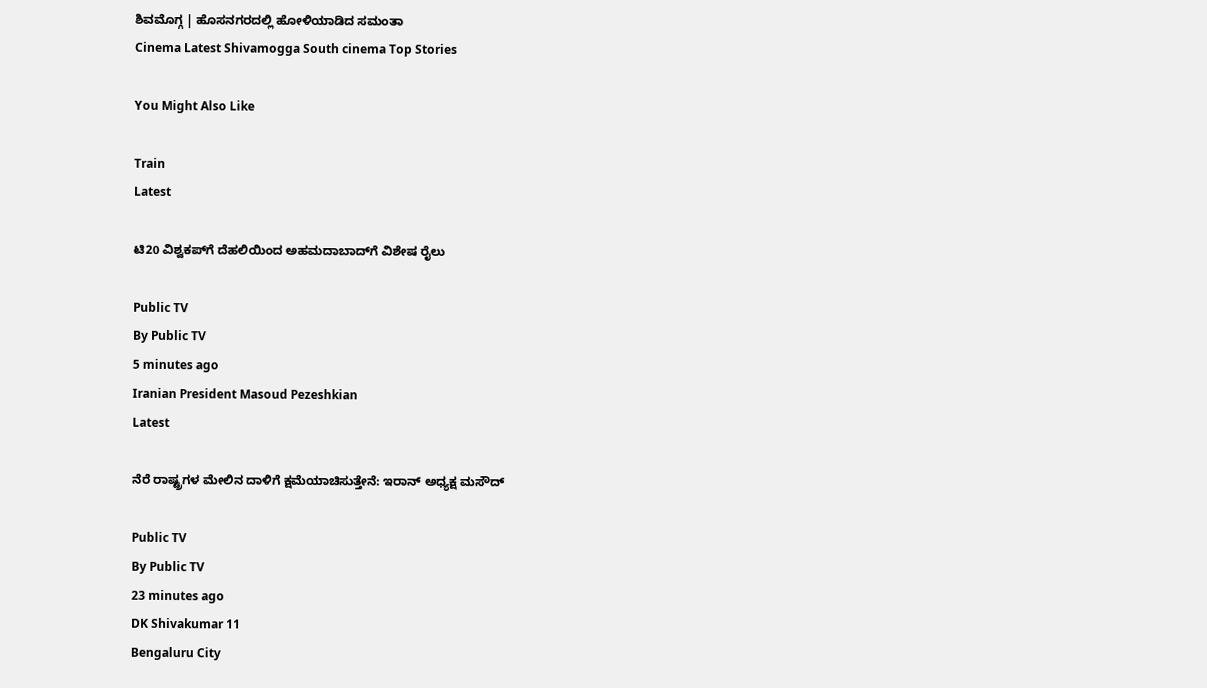ಶಿವಮೊಗ್ಗ | ಹೊಸನಗರದಲ್ಲಿ ಹೋಳಿಯಾಡಿದ ಸಮಂತಾ
Cinema Latest Shivamogga South cinema Top Stories

You Might Also Like

Train
Latest

ಟಿ20 ವಿಶ್ವಕಪ್‌ಗೆ ದೆಹಲಿಯಿಂದ ಅಹಮದಾಬಾದ್‌ಗೆ ವಿಶೇಷ ರೈಲು

Public TV
By Public TV
5 minutes ago
Iranian President Masoud Pezeshkian
Latest

ನೆರೆ ರಾಷ್ಟ್ರಗಳ ಮೇಲಿನ ದಾಳಿಗೆ ಕ್ಷಮೆಯಾಚಿಸುತ್ತೇನೆ: ಇರಾನ್‌ ಅಧ್ಯಕ್ಷ ಮಸೌದ್‌

Public TV
By Public TV
23 minutes ago
DK Shivakumar 11
Bengaluru City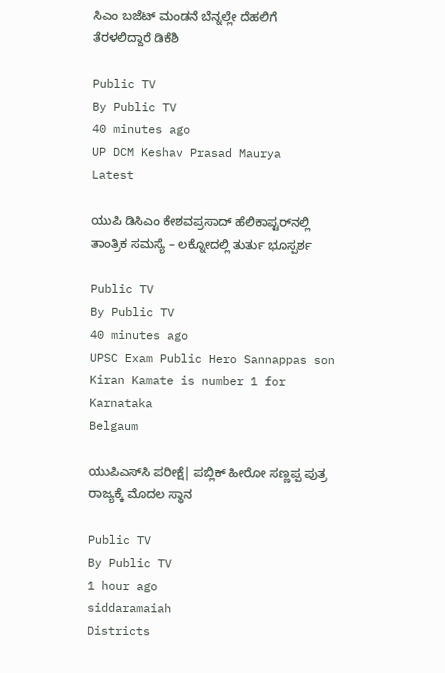ಸಿಎಂ ಬಜೆಟ್‌ ಮಂಡನೆ ಬೆನ್ನಲ್ಲೇ ದೆಹಲಿಗೆ ತೆರಳಲಿದ್ದಾರೆ ಡಿಕೆಶಿ

Public TV
By Public TV
40 minutes ago
UP DCM Keshav Prasad Maurya
Latest

ಯುಪಿ ಡಿಸಿಎಂ ಕೇಶವಪ್ರಸಾದ್ ಹೆಲಿಕಾಪ್ಟರ್‌ನಲ್ಲಿ ತಾಂತ್ರಿಕ ಸಮಸ್ಯೆ – ಲಕ್ನೋದಲ್ಲಿ ತುರ್ತು ಭೂಸ್ಪರ್ಶ

Public TV
By Public TV
40 minutes ago
UPSC Exam Public Hero Sannappas son Kiran Kamate is number 1 for Karnataka
Belgaum

ಯುಪಿಎಸ್‌ಸಿ ಪರೀಕ್ಷೆ| ಪಬ್ಲಿಕ್ ಹೀರೋ ಸಣ್ಣಪ್ಪ ಪುತ್ರ ರಾಜ್ಯಕ್ಕೆ ಮೊದಲ ಸ್ಥಾನ

Public TV
By Public TV
1 hour ago
siddaramaiah
Districts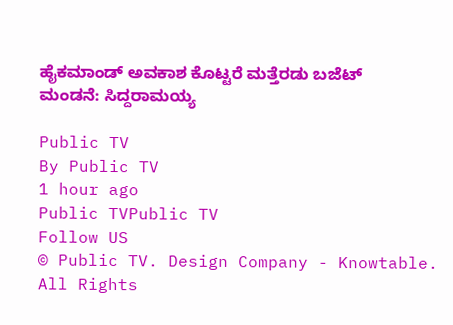ಹೈಕಮಾಂಡ್‌ ಅವಕಾಶ ಕೊಟ್ಟರೆ ಮತ್ತೆರಡು ಬಜೆಟ್‌ ಮಂಡನೆ: ಸಿದ್ದರಾಮಯ್ಯ

Public TV
By Public TV
1 hour ago
Public TVPublic TV
Follow US
© Public TV. Design Company - Knowtable. All Rights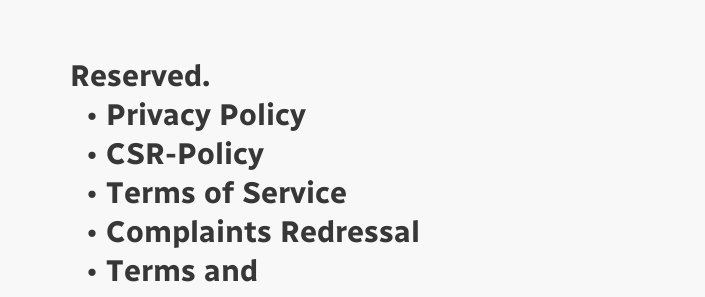Reserved.
  • Privacy Policy
  • CSR-Policy
  • Terms of Service
  • Complaints Redressal
  • Terms and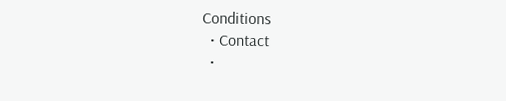Conditions
  • Contact
  •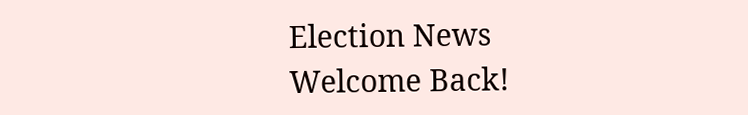Election News
Welcome Back!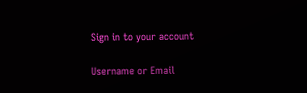Sign in to your account

Username or Email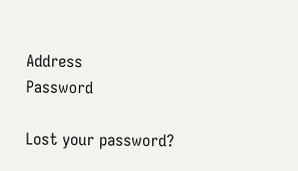Address
Password

Lost your password?